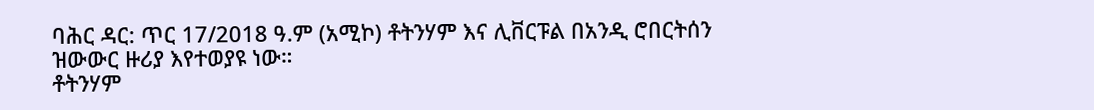ባሕር ዳር: ጥር 17/2018 ዓ.ም (አሚኮ) ቶትንሃም እና ሊቨርፑል በአንዲ ሮበርትሰን ዝውውር ዙሪያ እየተወያዩ ነው።
ቶትንሃም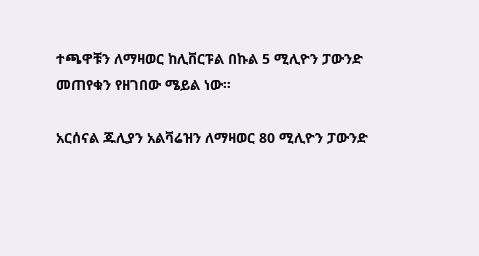ተጫዋቹን ለማዛወር ከሊቨርፑል በኩል 5 ሚሊዮን ፓውንድ መጠየቁን የዘገበው ሜይል ነው።

አርሰናል ጁሊያን አልቫሬዝን ለማዛወር 80 ሚሊዮን ፓውንድ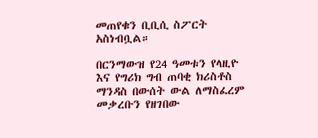መጠየቁን ቢቢሲ ስፖርት አስነብቧል።

በርንማውዝ የ24 ዓመቱን የላዚዮ እና የግሪክ ግብ ጠባቂ ክሪስቶስ ማንዳስ በውሰት ውል ለማስፈረም መቃረቡን የዘገበው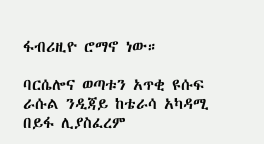ፋብሪዚዮ ሮማኖ ነው።

ባርሴሎና ወጣቱን አጥቂ ዩሱፍ ራሱል ንዲጃይ ከቴራሳ አካዳሚ በይፋ ሊያስፈረም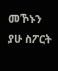መኾኑን ያሁ ስፖርት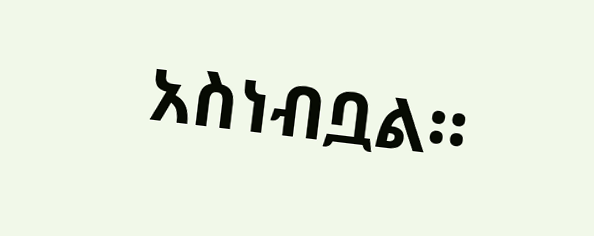አስነብቧል።